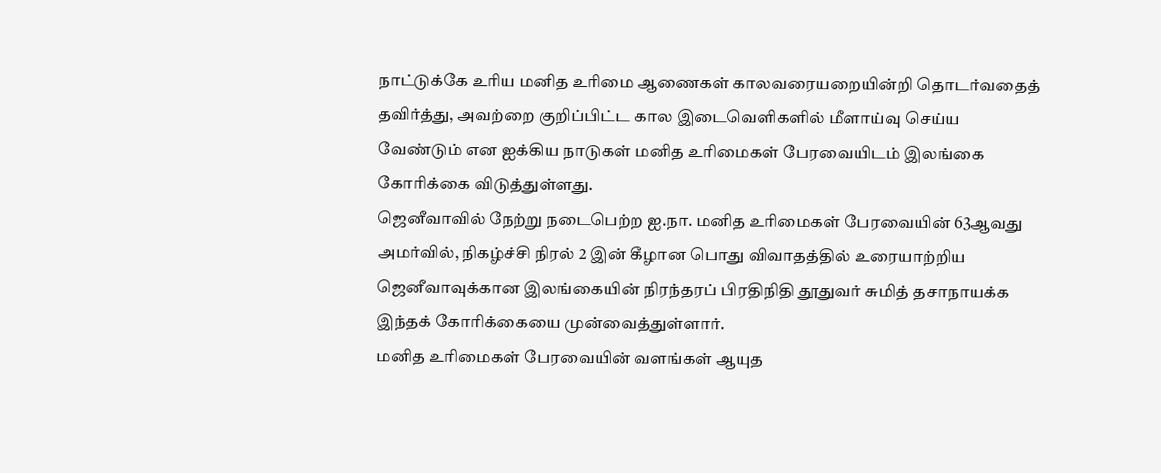நாட்டுக்கே உரிய மனித உரிமை ஆணைகள் காலவரையறையின்றி தொடர்வதைத் தவிர்த்து, அவற்றை குறிப்பிட்ட கால இடைவெளிகளில் மீளாய்வு செய்ய வேண்டும் என ஐக்கிய நாடுகள் மனித உரிமைகள் பேரவையிடம் இலங்கை கோரிக்கை விடுத்துள்ளது.
ஜெனீவாவில் நேற்று நடைபெற்ற ஐ.நா. மனித உரிமைகள் பேரவையின் 63ஆவது அமர்வில், நிகழ்ச்சி நிரல் 2 இன் கீழான பொது விவாதத்தில் உரையாற்றிய ஜெனீவாவுக்கான இலங்கையின் நிரந்தரப் பிரதிநிதி தூதுவர் சுமித் தசாநாயக்க இந்தக் கோரிக்கையை முன்வைத்துள்ளார்.
மனித உரிமைகள் பேரவையின் வளங்கள் ஆயுத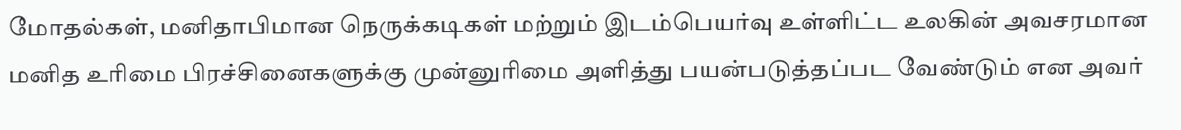மோதல்கள், மனிதாபிமான நெருக்கடிகள் மற்றும் இடம்பெயர்வு உள்ளிட்ட உலகின் அவசரமான மனித உரிமை பிரச்சினைகளுக்கு முன்னுரிமை அளித்து பயன்படுத்தப்பட வேண்டும் என அவர்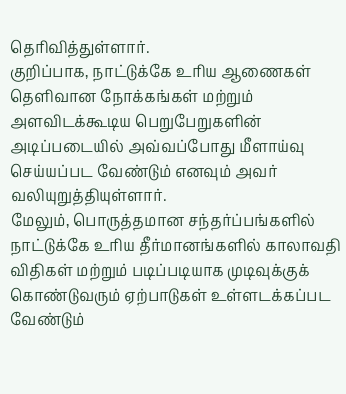தெரிவித்துள்ளார்.
குறிப்பாக, நாட்டுக்கே உரிய ஆணைகள் தெளிவான நோக்கங்கள் மற்றும் அளவிடக்கூடிய பெறுபேறுகளின் அடிப்படையில் அவ்வப்போது மீளாய்வு செய்யப்பட வேண்டும் எனவும் அவர் வலியுறுத்தியுள்ளார்.
மேலும், பொருத்தமான சந்தர்ப்பங்களில் நாட்டுக்கே உரிய தீர்மானங்களில் காலாவதி விதிகள் மற்றும் படிப்படியாக முடிவுக்குக் கொண்டுவரும் ஏற்பாடுகள் உள்ளடக்கப்பட வேண்டும்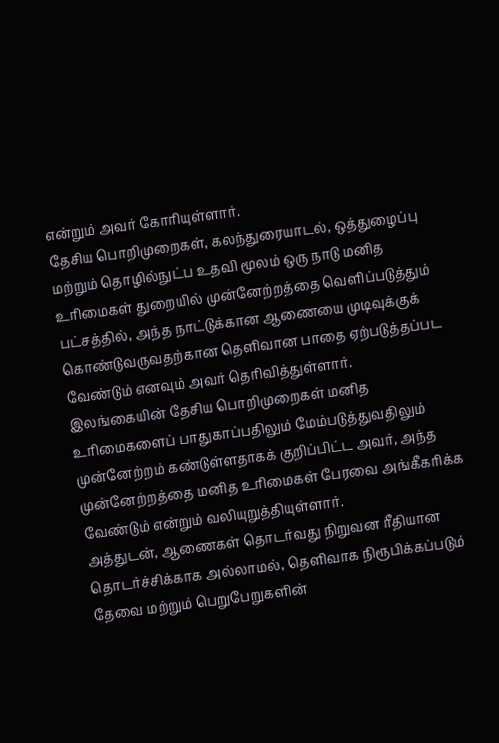என்றும் அவர் கோரியுள்ளார்.
தேசிய பொறிமுறைகள், கலந்துரையாடல், ஒத்துழைப்பு மற்றும் தொழில்நுட்ப உதவி மூலம் ஒரு நாடு மனித உரிமைகள் துறையில் முன்னேற்றத்தை வெளிப்படுத்தும் பட்சத்தில், அந்த நாட்டுக்கான ஆணையை முடிவுக்குக் கொண்டுவருவதற்கான தெளிவான பாதை ஏற்படுத்தப்பட வேண்டும் எனவும் அவர் தெரிவித்துள்ளார்.
இலங்கையின் தேசிய பொறிமுறைகள் மனித உரிமைகளைப் பாதுகாப்பதிலும் மேம்படுத்துவதிலும் முன்னேற்றம் கண்டுள்ளதாகக் குறிப்பிட்ட அவர், அந்த முன்னேற்றத்தை மனித உரிமைகள் பேரவை அங்கீகரிக்க வேண்டும் என்றும் வலியுறுத்தியுள்ளார்.
அத்துடன், ஆணைகள் தொடர்வது நிறுவன ரீதியான தொடர்ச்சிக்காக அல்லாமல், தெளிவாக நிரூபிக்கப்படும் தேவை மற்றும் பெறுபேறுகளின்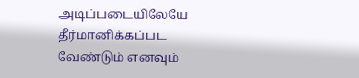அடிப்படையிலேயே தீர்மானிக்கப்பட வேண்டும் எனவும்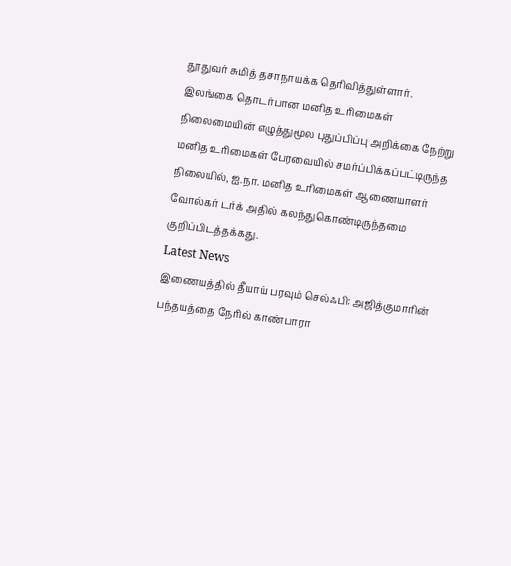தூதுவர் சுமித் தசாநாயக்க தெரிவித்துள்ளார்.
இலங்கை தொடர்பான மனித உரிமைகள் நிலைமையின் எழுத்துமூல புதுப்பிப்பு அறிக்கை நேற்று மனித உரிமைகள் பேரவையில் சமர்ப்பிக்கப்பட்டிருந்த நிலையில், ஐ.நா. மனித உரிமைகள் ஆணையாளர் வோல்கர் டர்க் அதில் கலந்துகொண்டிருந்தமை குறிப்பிடத்தக்கது.
Latest News
இணையத்தில் தீயாய் பரவும் செல்ஃபி: அஜித்குமாரின் பந்தயத்தை நேரில் காண்பாரா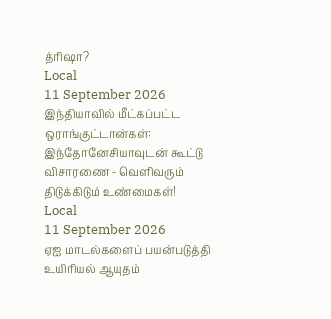த்ரிஷா?
Local
11 September 2026
இந்தியாவில் மீட்கப்பட்ட ஒராங்குட்டான்கள்: இந்தோனேசியாவுடன் கூட்டு விசாரணை - வெளிவரும் திடுக்கிடும் உண்மைகள்!
Local
11 September 2026
ஏஐ மாடல்களைப் பயன்படுத்தி உயிரியல் ஆயுதம்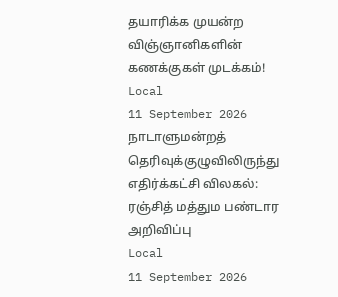தயாரிக்க முயன்ற விஞ்ஞானிகளின் கணக்குகள் முடக்கம்!
Local
11 September 2026
நாடாளுமன்றத் தெரிவுக்குழுவிலிருந்து எதிர்க்கட்சி விலகல்: ரஞ்சித் மத்தும பண்டார அறிவிப்பு
Local
11 September 2026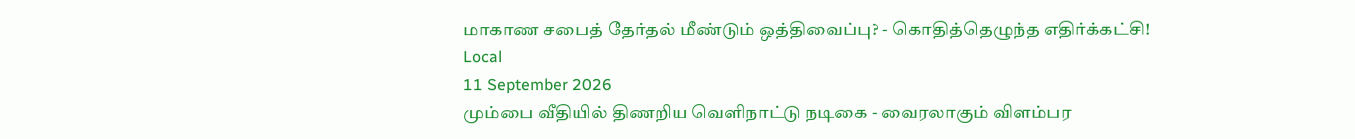மாகாண சபைத் தேர்தல் மீண்டும் ஒத்திவைப்பு? - கொதித்தெழுந்த எதிர்க்கட்சி!
Local
11 September 2026
மும்பை வீதியில் திணறிய வெளிநாட்டு நடிகை - வைரலாகும் விளம்பர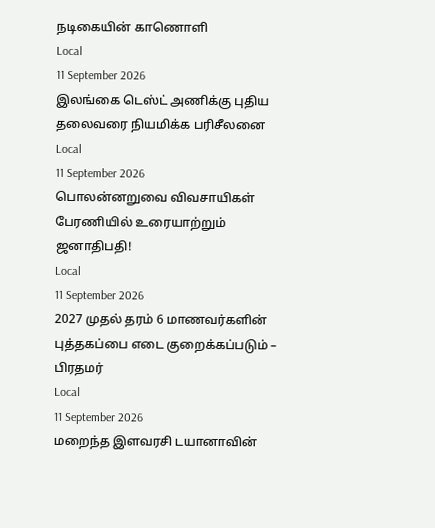நடிகையின் காணொளி
Local
11 September 2026
இலங்கை டெஸ்ட் அணிக்கு புதிய தலைவரை நியமிக்க பரிசீலனை
Local
11 September 2026
பொலன்னறுவை விவசாயிகள் பேரணியில் உரையாற்றும் ஜனாதிபதி!
Local
11 September 2026
2027 முதல் தரம் 6 மாணவர்களின் புத்தகப்பை எடை குறைக்கப்படும் – பிரதமர்
Local
11 September 2026
மறைந்த இளவரசி டயானாவின்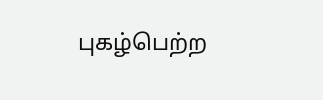புகழ்பெற்ற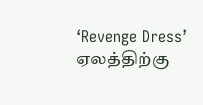‘Revenge Dress’ ஏலத்திற்கு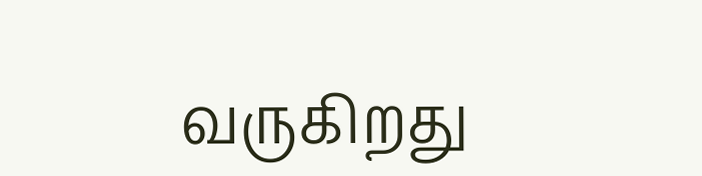வருகிறது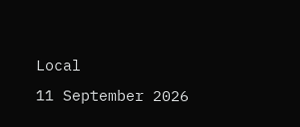Local
11 September 2026